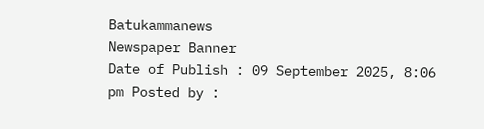Batukammanews
Newspaper Banner
Date of Publish : 09 September 2025, 8:06 pm Posted by :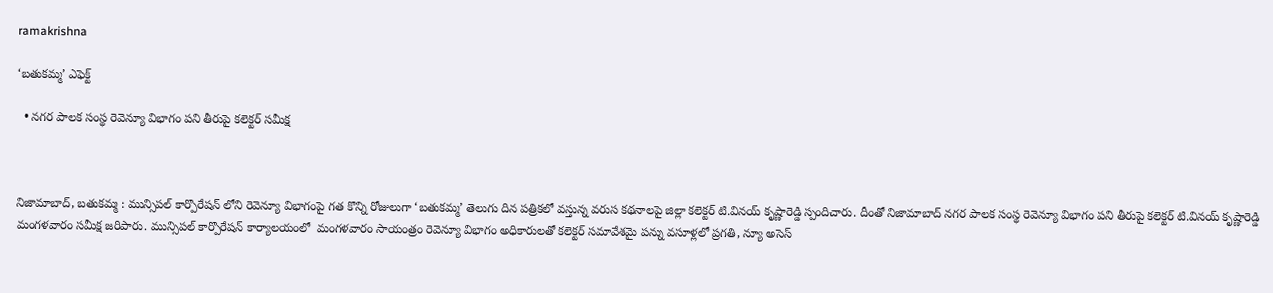ramakrishna

‘బతుకమ్మ’ ఎఫెక్ట్

  • నగర పాలక సంస్థ రెవెన్యూ విభాగం పని తీరుపై కలెక్టర్ సమీక్ష



నిజామాబాద్, బతుకమ్మ : మున్సిపల్ కార్పొరేషన్ లోని రెవెన్యూ విభాగంపై గత కొన్ని రోజులుగా ‘బతుకమ్మ’ తెలుగు దిన పత్రికలో వస్తున్న వరుస కథనాలపై జిల్లా కలెక్టర్ టి.వినయ్ కృష్ణారెడ్డి స్పందిచారు. దీంతో నిజామాబాద్ నగర పాలక సంస్థ రెవెన్యూ విభాగం పని తీరుపై కలెక్టర్ టి.వినయ్ కృష్ణారెడ్డి మంగళవారం సమీక్ష జరిపారు. మున్సిపల్ కార్పొరేషన్ కార్యాలయంలో  మంగళవారం సాయంత్రం రెవెన్యూ విభాగం అధికారులతో కలెక్టర్ సమావేశమై పన్ను వసూళ్లలో ప్రగతి, న్యూ అసెస్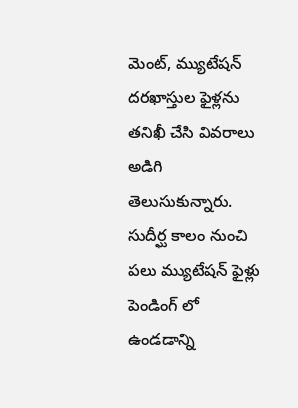మెంట్, మ్యుటేషన్ దరఖాస్తుల ఫైళ్లను తనిఖీ చేసి వివరాలు అడిగి తెలుసుకున్నారు. సుదీర్ఘ కాలం నుంచి పలు మ్యుటేషన్ ఫైళ్లు పెండింగ్ లో ఉండడాన్ని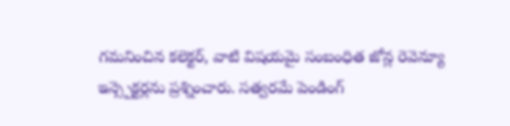గమనించిన కలెక్టర్, వాటి విషయమై సంబంధిత జోన్ల రెవెన్యూ ఇన్స్పెక్టర్లను ప్రశ్నించారు. సత్వరమే పెండింగ్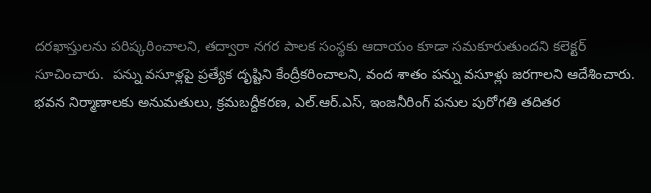దరఖాస్తులను పరిష్కరించాలని, తద్వారా నగర పాలక సంస్థకు ఆదాయం కూడా సమకూరుతుందని కలెక్టర్ సూచించారు.  పన్ను వసూళ్లపై ప్రత్యేక దృష్టిని కేంద్రీకరించాలని, వంద శాతం పన్ను వసూళ్లు జరగాలని ఆదేశించారు. భవన నిర్మాణాలకు అనుమతులు, క్రమబద్దీకరణ, ఎల్.ఆర్.ఎస్, ఇంజనీరింగ్ పనుల పురోగతి తదితర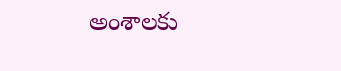అంశాలకు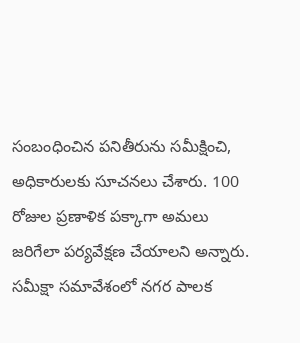సంబంధించిన పనితీరును సమీక్షించి, అధికారులకు సూచనలు చేశారు. 100 రోజుల ప్రణాళిక పక్కాగా అమలు జరిగేలా పర్యవేక్షణ చేయాలని అన్నారు. సమీక్షా సమావేశంలో నగర పాలక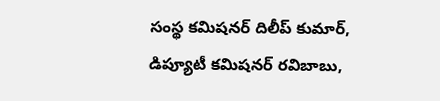సంస్థ కమిషనర్ దిలీప్ కుమార్, డిప్యూటీ కమిషనర్ రవిబాబు,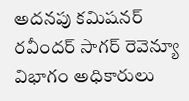అదనపు కమిషనర్ రవీందర్ సాగర్ రెవెన్యూ విభాగం అధికారులు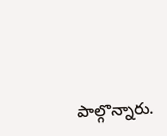పాల్గొన్నారు.